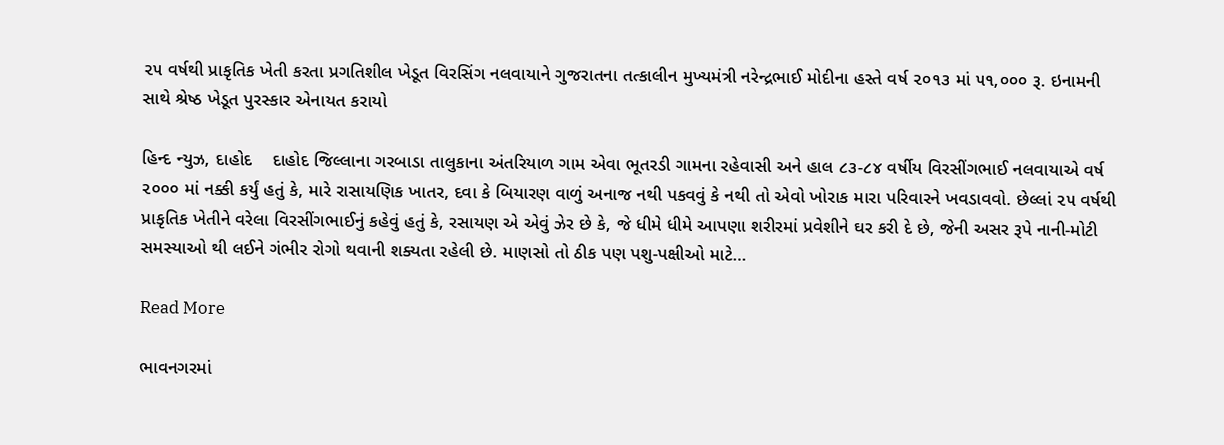૨૫ વર્ષથી પ્રાકૃતિક ખેતી કરતા પ્રગતિશીલ ખેડૂત વિરસિંગ નલવાયાને ગુજરાતના તત્કાલીન મુખ્યમંત્રી નરેન્દ્રભાઈ મોદીના હસ્તે વર્ષ ૨૦૧૩ માં ૫૧,૦૦૦ રૂ. ઇનામની સાથે શ્રેષ્ઠ ખેડૂત પુરસ્કાર એનાયત કરાયો

હિન્દ ન્યુઝ, દાહોદ    દાહોદ જિલ્લાના ગરબાડા તાલુકાના અંતરિયાળ ગામ એવા ભૂતરડી ગામના રહેવાસી અને હાલ ૮૩-૮૪ વર્ષીય વિરસીંગભાઈ નલવાયાએ વર્ષ ૨૦૦૦ માં નક્કી કર્યું હતું કે, મારે રાસાયણિક ખાતર, દવા કે બિયારણ વાળું અનાજ નથી પકવવું કે નથી તો એવો ખોરાક મારા પરિવારને ખવડાવવો. છેલ્લાં ૨૫ વર્ષથી પ્રાકૃતિક ખેતીને વરેલા વિરસીંગભાઈનું કહેવું હતું કે, રસાયણ એ એવું ઝેર છે કે, જે ધીમે ધીમે આપણા શરીરમાં પ્રવેશીને ઘર કરી દે છે, જેની અસર રૂપે નાની-મોટી સમસ્યાઓ થી લઈને ગંભીર રોગો થવાની શક્યતા રહેલી છે. માણસો તો ઠીક પણ પશુ-પક્ષીઓ માટે…

Read More

ભાવનગરમાં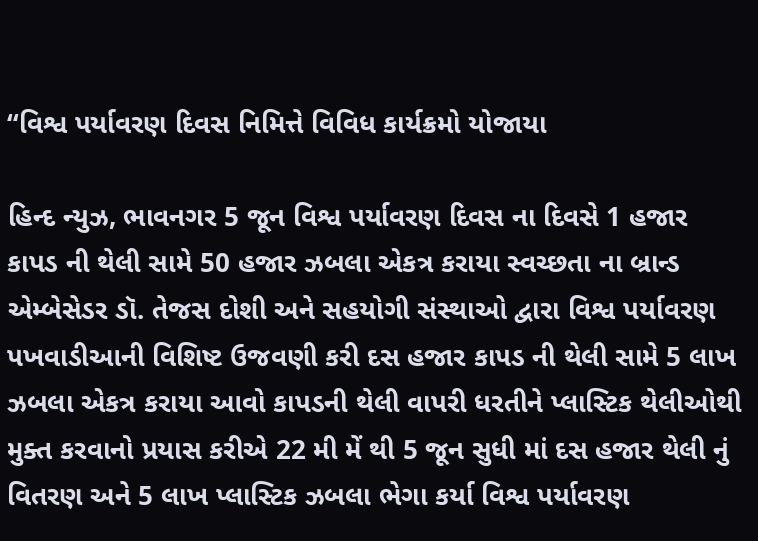“વિશ્વ પર્યાવરણ દિવસ નિમિત્તે વિવિધ કાર્યક્રમો યોજાયા

હિન્દ ન્યુઝ, ભાવનગર 5 જૂન વિશ્વ પર્યાવરણ દિવસ ના દિવસે 1 હજાર કાપડ ની થેલી સામે 50 હજાર ઝબલા એકત્ર કરાયા સ્વચ્છતા ના બ્રાન્ડ એમ્બેસેડર ડૉ. તેજસ દોશી અને સહયોગી સંસ્થાઓ દ્વારા વિશ્વ પર્યાવરણ પખવાડીઆની વિશિષ્ટ ઉજવણી કરી દસ હજાર કાપડ ની થેલી સામે 5 લાખ ઝબલા એકત્ર કરાયા આવો કાપડની થેલી વાપરી ધરતીને પ્લાસ્ટિક થેલીઓથી મુક્ત કરવાનો પ્રયાસ કરીએ 22 મી મેં થી 5 જૂન સુધી માં દસ હજાર થેલી નું વિતરણ અને 5 લાખ પ્લાસ્ટિક ઝબલા ભેગા કર્યા વિશ્વ પર્યાવરણ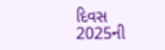દિવસ 2025ની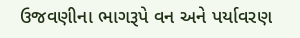ઉજવણીના ભાગરૂપે વન અને પર્યાવરણ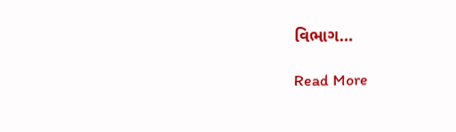વિભાગ…

Read More